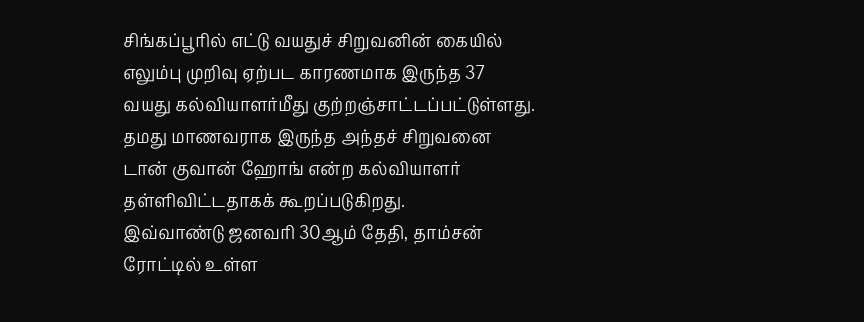சிங்கப்பூரில் எட்டு வயதுச் சிறுவனின் கையில் எலும்பு முறிவு ஏற்பட காரணமாக இருந்த 37 வயது கல்வியாளர்மீது குற்றஞ்சாட்டப்பட்டுள்ளது.
தமது மாணவராக இருந்த அந்தச் சிறுவனை டான் குவான் ஹோங் என்ற கல்வியாளர் தள்ளிவிட்டதாகக் கூறப்படுகிறது.
இவ்வாண்டு ஜனவரி 30ஆம் தேதி, தாம்சன் ரோட்டில் உள்ள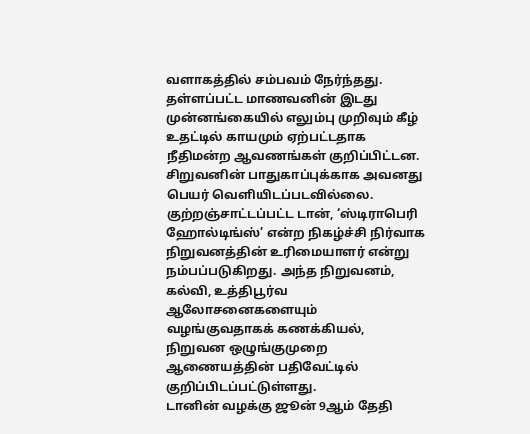வளாகத்தில் சம்பவம் நேர்ந்தது.
தள்ளப்பட்ட மாணவனின் இடது முன்னங்கையில் எலும்பு முறிவும் கீழ் உதட்டில் காயமும் ஏற்பட்டதாக நீதிமன்ற ஆவணங்கள் குறிப்பிட்டன.
சிறுவனின் பாதுகாப்புக்காக அவனது பெயர் வெளியிடப்படவில்லை.
குற்றஞ்சாட்டப்பட்ட டான், ‘ஸ்டிராபெரி ஹோல்டிங்ஸ்’ என்ற நிகழ்ச்சி நிர்வாக நிறுவனத்தின் உரிமையாளர் என்று நம்பப்படுகிறது. அந்த நிறுவனம், கல்வி, உத்திபூர்வ ஆலோசனைகளையும் வழங்குவதாகக் கணக்கியல், நிறுவன ஒழுங்குமுறை ஆணையத்தின் பதிவேட்டில் குறிப்பிடப்பட்டுள்ளது.
டானின் வழக்கு ஜூன் 9ஆம் தேதி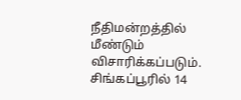நீதிமன்றத்தில் மீண்டும் விசாரிக்கப்படும்.
சிங்கப்பூரில் 14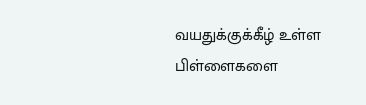வயதுக்குக்கீழ் உள்ள பிள்ளைகளை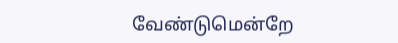வேண்டுமென்றே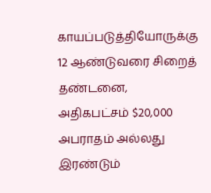காயப்படுத்தியோருக்கு 12 ஆண்டுவரை சிறைத் தண்டனை, அதிகபட்சம் $20,000 அபராதம் அல்லது இரண்டும்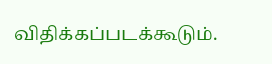விதிக்கப்படக்கூடும்.